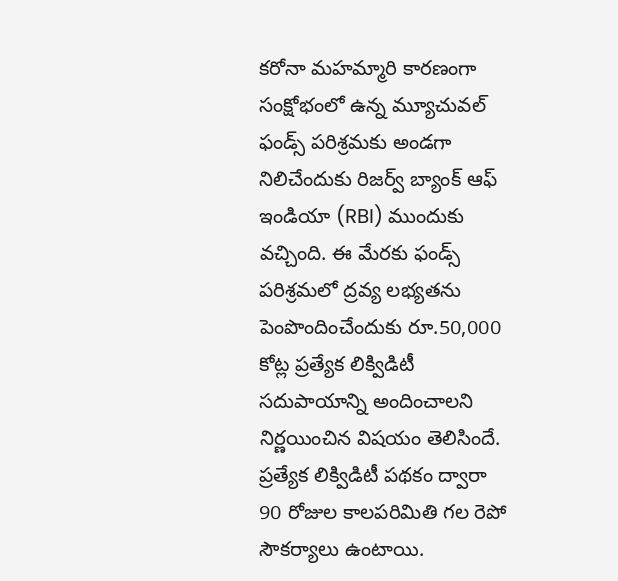కరోనా మహమ్మారి కారణంగా సంక్షోభంలో ఉన్న మ్యూచువల్ ఫండ్స్ పరిశ్రమకు అండగా నిలిచేందుకు రిజర్వ్ బ్యాంక్ ఆఫ్ ఇండియా (RBI) ముందుకు వచ్చింది. ఈ మేరకు ఫండ్స్ పరిశ్రమలో ద్రవ్య లభ్యతను పెంపొందించేందుకు రూ.50,000 కోట్ల ప్రత్యేక లిక్విడిటీ సదుపాయాన్ని అందించాలని నిర్ణయించిన విషయం తెలిసిందే. ప్రత్యేక లిక్విడిటీ పథకం ద్వారా 90 రోజుల కాలపరిమితి గల రెపో సౌకర్యాలు ఉంటాయి.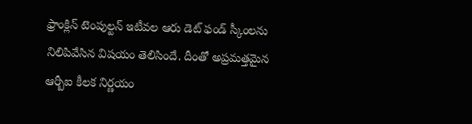ఫ్రాంక్లిన్ టెంపుల్టన్ ఇటీవల ఆరు డెట్ ఫండ్ స్కీంలను నిలిపివేసిన విషయం తెలిసిందే. దీంతో అప్రమత్తమైన ఆర్బీఐ కీలక నిర్ణయం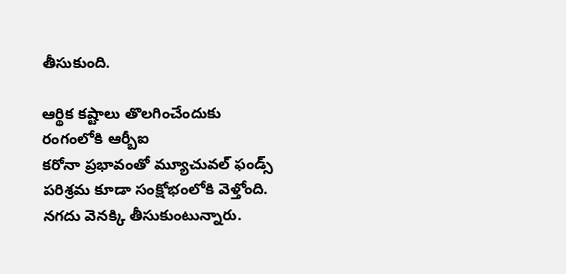తీసుకుంది.

ఆర్థిక కష్టాలు తొలగించేందుకు రంగంలోకి ఆర్బీఐ
కరోనా ప్రభావంతో మ్యూచువల్ ఫండ్స్ పరిశ్రమ కూడా సంక్షోభంలోకి వెళ్తోంది. నగదు వెనక్కి తీసుకుంటున్నారు.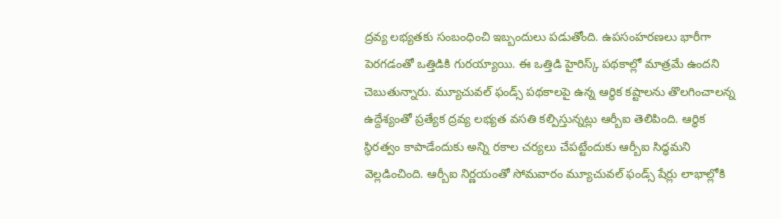ద్రవ్య లభ్యతకు సంబంధించి ఇబ్బందులు పడుతోంది. ఉపసంహరణలు భారీగా పెరగడంతో ఒత్తిడికి గురయ్యాయి. ఈ ఒత్తిడి హైరిస్క్ పథకాల్లో మాత్రమే ఉందని చెబుతున్నారు. మ్యూచువల్ ఫండ్స్ పథకాలపై ఉన్న ఆర్థిక కష్టాలను తొలగించాలన్న ఉద్దేశ్యంతో ప్రత్యేక ద్రవ్య లభ్యత వసతి కల్పిస్తున్నట్లు ఆర్బీఐ తెలిపింది. ఆర్థిక స్థిరత్వం కాపాడేందుకు అన్ని రకాల చర్యలు చేపట్టేందుకు ఆర్బీఐ సిద్ధమని వెల్లడించింది. ఆర్బీఐ నిర్ణయంతో సోమవారం మ్యూచువల్ ఫండ్స్ షేర్లు లాభాల్లోకి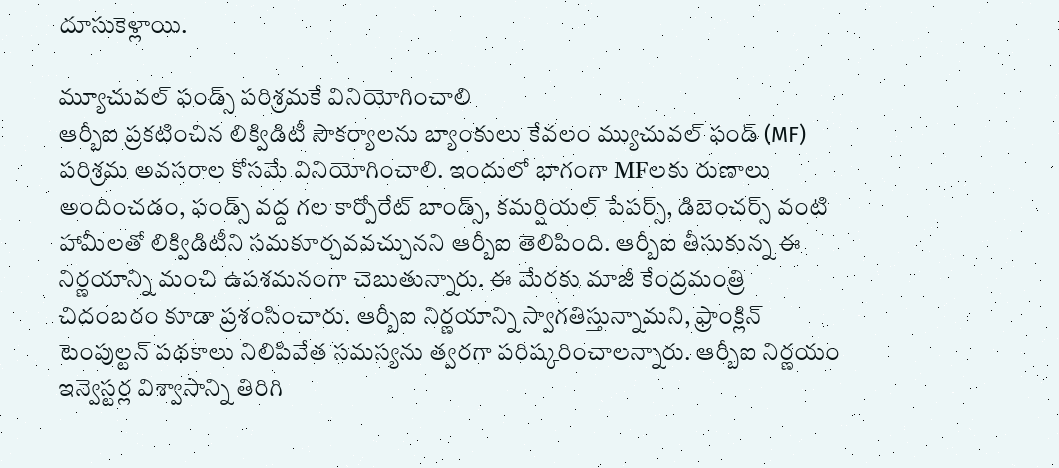దూసుకెళ్లాయి.

మ్యూచువల్ ఫండ్స్ పరిశ్రమకే వినియోగించాలి
ఆర్బీఐ ప్రకటించిన లిక్విడిటీ సౌకర్యాలను బ్యాంకులు కేవలం మ్యుచువల్ ఫండ్ (MF) పరిశ్రమ అవసరాల కోసమే వినియోగించాలి. ఇందులో భాగంగా MFలకు రుణాలు అందించడం, ఫండ్స్ వద్ద గల కార్పోరేట్ బాండ్స్, కమర్షియల్ పేపర్స్, డిబెంచర్స్ వంటి హామీలతో లిక్విడిటీని సమకూర్చవవచ్చునని ఆర్బీఐ తెలిపింది. ఆర్బీఐ తీసుకున్న ఈ నిర్ణయాన్ని మంచి ఉపశమనంగా చెబుతున్నారు. ఈ మేరకు మాజీ కేంద్రమంత్రి చిదంబరం కూడా ప్రశంసించారు. ఆర్బీఐ నిర్ణయాన్ని స్వాగతిస్తున్నామని, ఫ్రాంక్లిన్ టెంపుల్టన్ పథకాలు నిలిపివేత సమస్యను త్వరగా పరిష్కరించాలన్నారు. ఆర్బీఐ నిర్ణయం ఇన్వెస్టర్ల విశ్వాసాన్ని తిరిగి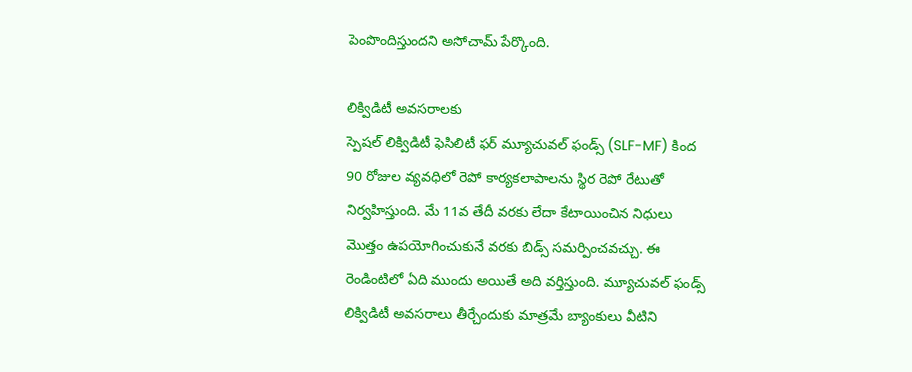పెంపొందిస్తుందని అసోచామ్ పేర్కొంది.

లిక్విడిటీ అవసరాలకు
స్పెషల్ లిక్విడిటీ ఫెసిలిటీ ఫర్ మ్యూచువల్ ఫండ్స్ (SLF-MF) కింద 90 రోజుల వ్యవధిలో రెపో కార్యకలాపాలను స్థిర రెపో రేటుతో నిర్వహిస్తుంది. మే 11వ తేదీ వరకు లేదా కేటాయించిన నిధులు మొత్తం ఉపయోగించుకునే వరకు బిడ్స్ సమర్పించవచ్చు. ఈ రెండింటిలో ఏది ముందు అయితే అది వర్తిస్తుంది. మ్యూచువల్ ఫండ్స్ లిక్విడిటీ అవసరాలు తీర్చేందుకు మాత్రమే బ్యాంకులు వీటిని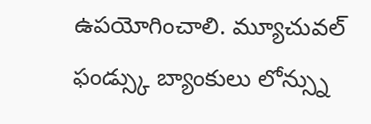ఉపయోగించాలి. మ్యూచువల్ ఫండ్స్కు బ్యాంకులు లోన్స్ను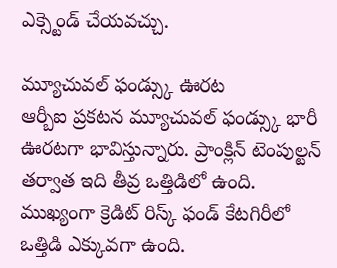ఎక్స్టెండ్ చేయవచ్చు.

మ్యూచువల్ ఫండ్స్కు ఊరట
ఆర్బీఐ ప్రకటన మ్యూచువల్ ఫండ్స్కు భారీ ఊరటగా భావిస్తున్నారు. ప్రాంక్లిన్ టెంపుల్టన్ తర్వాత ఇది తీవ్ర ఒత్తిడిలో ఉంది. ముఖ్యంగా క్రెడిట్ రిస్క్ ఫండ్ కేటగిరీలో ఒత్తిడి ఎక్కువగా ఉంది.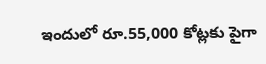ఇందులో రూ.55,000 కోట్లకు పైగా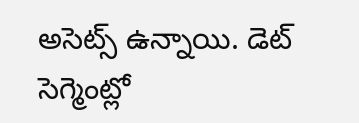అసెట్స్ ఉన్నాయి. డెట్ సెగ్మెంట్లో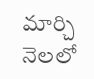మార్చి నెలలో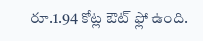రూ.1.94 కోట్ల ఔట్ ఫ్లో ఉంది.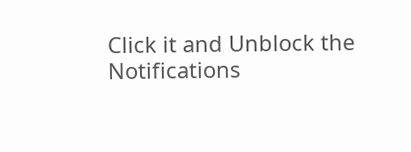Click it and Unblock the Notifications